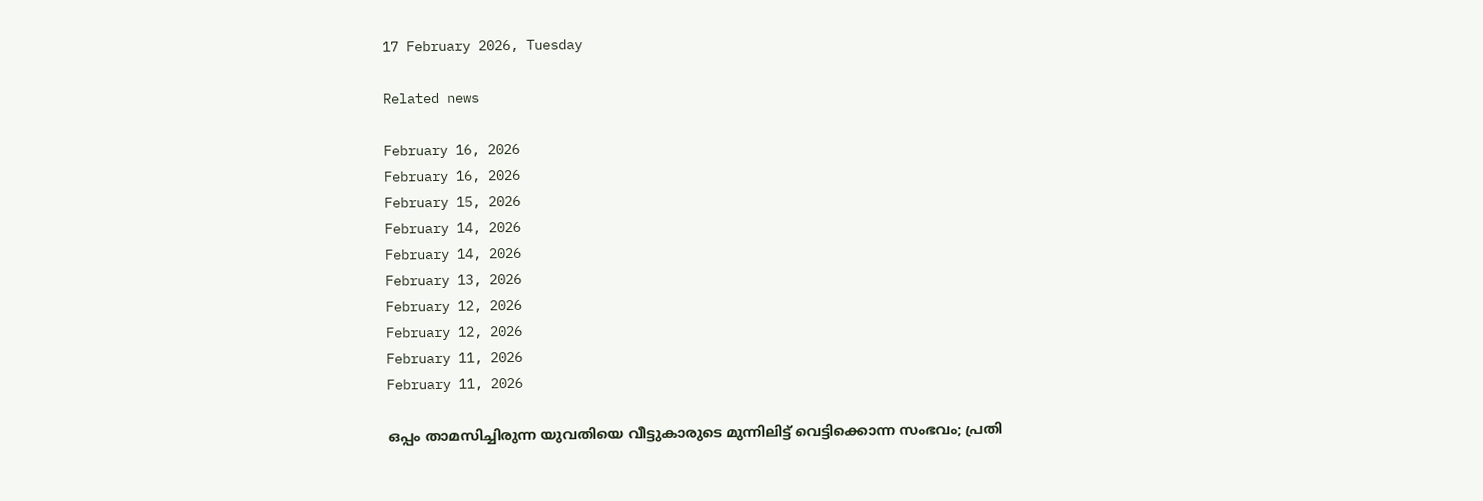17 February 2026, Tuesday

Related news

February 16, 2026
February 16, 2026
February 15, 2026
February 14, 2026
February 14, 2026
February 13, 2026
February 12, 2026
February 12, 2026
February 11, 2026
February 11, 2026

ഒപ്പം താമസിച്ചിരുന്ന യുവതിയെ വീട്ടുകാരുടെ മുന്നിലിട്ട് വെട്ടിക്കൊന്ന സംഭവം; പ്രതി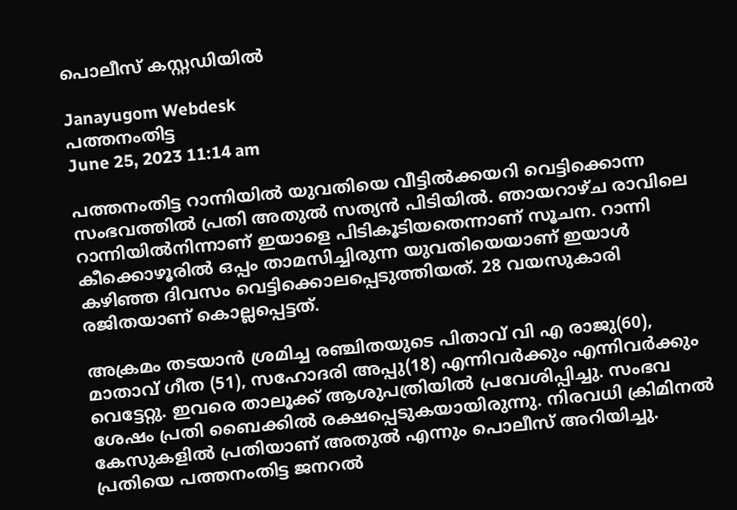പൊലീസ് കസ്റ്റഡിയിൽ

Janayugom Webdesk
പത്തനംതിട്ട
June 25, 2023 11:14 am

പത്തനംതിട്ട റാന്നിയില്‍ യുവതിയെ വീട്ടില്‍ക്കയറി വെട്ടിക്കൊന്ന സംഭവത്തില്‍ പ്രതി അതുല്‍ സത്യന്‍ പിടിയില്‍. ഞായറാഴ്ച രാവിലെ റാന്നിയില്‍നിന്നാണ് ഇയാളെ പിടികൂടിയതെന്നാണ് സൂചന. റാന്നി കീക്കൊഴൂരിൽ ഒപ്പം താമസിച്ചിരുന്ന യുവതിയെയാണ് ഇയാൾ കഴിഞ്ഞ ദിവസം വെട്ടിക്കൊലപ്പെടുത്തിയത്. 28 വയസുകാരി രജിതയാണ് കൊല്ലപ്പെട്ടത്.

അക്രമം തടയാൻ ശ്രമിച്ച രഞ്ചിതയുടെ പിതാവ് വി എ രാജു(60), മാതാവ് ഗീത (51), സഹോദരി അപ്പു(18) എന്നിവര്‍ക്കും എന്നിവർക്കും വെട്ടേറ്റു. ഇവരെ താലൂക്ക് ആശുപത്രിയിൽ പ്രവേശിപ്പിച്ചു. സംഭവ ശേഷം പ്രതി ബൈക്കിൽ രക്ഷപ്പെടുകയായിരുന്നു. നിരവധി ക്രിമിനൽ കേസുകളിൽ പ്രതിയാണ് അതുൽ എന്നും പൊലീസ് അറിയിച്ചു. പ്രതിയെ പത്തനംതിട്ട ജനറൽ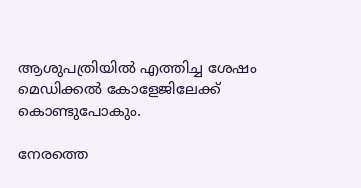ആശുപത്രിയിൽ എത്തിച്ച ശേഷം മെഡിക്കൽ കോളേജിലേക്ക് കൊണ്ടുപോകും.

നേരത്തെ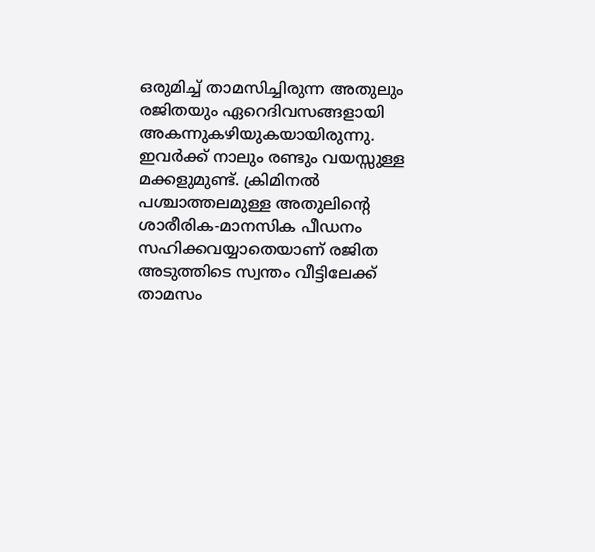ഒരുമിച്ച് താമസിച്ചിരുന്ന അതുലും രജിതയും ഏറെദിവസങ്ങളായി അകന്നുകഴിയുകയായിരുന്നു. ഇവര്‍ക്ക് നാലും രണ്ടും വയസ്സുള്ള മക്കളുമുണ്ട്. ക്രിമിനല്‍ പശ്ചാത്തലമുള്ള അതുലിന്റെ ശാരീരിക‑മാനസിക പീഡനം സഹിക്കവയ്യാതെയാണ് രജിത അടുത്തിടെ സ്വന്തം വീട്ടിലേക്ക് താമസം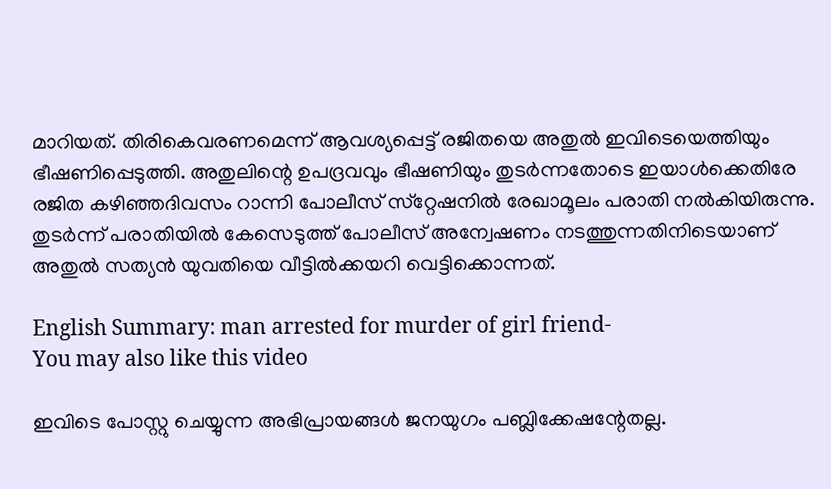മാറിയത്. തിരികെവരണമെന്ന് ആവശ്യപ്പെട്ട് രജിതയെ അതുല്‍ ഇവിടെയെത്തിയും ഭീഷണിപ്പെടുത്തി. അതുലിന്റെ ഉപദ്രവവും ഭീഷണിയും തുടര്‍ന്നതോടെ ഇയാള്‍ക്കെതിരേ രജിത കഴിഞ്ഞദിവസം റാന്നി പോലീസ് സ്‌റ്റേഷനില്‍ രേഖാമൂലം പരാതി നല്‍കിയിരുന്നു. തുടര്‍ന്ന് പരാതിയില്‍ കേസെടുത്ത് പോലീസ് അന്വേഷണം നടത്തുന്നതിനിടെയാണ് അതുല്‍ സത്യന്‍ യുവതിയെ വീട്ടില്‍ക്കയറി വെട്ടിക്കൊന്നത്.

English Summary: man arrested for murder of girl friend-
You may also like this video

ഇവിടെ പോസ്റ്റു ചെയ്യുന്ന അഭിപ്രായങ്ങള്‍ ജനയുഗം പബ്ലിക്കേഷന്റേതല്ല.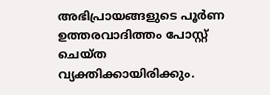അഭിപ്രായങ്ങളുടെ പൂര്‍ണ ഉത്തരവാദിത്തം പോസ്റ്റ് ചെയ്ത വ്യക്തിക്കായിരിക്കും.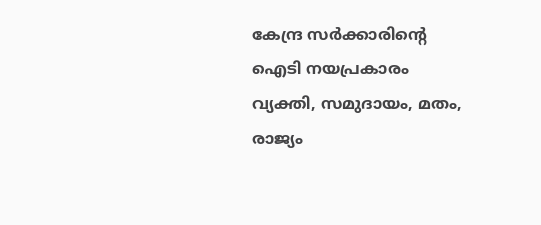കേന്ദ്ര സര്‍ക്കാരിന്റെ ഐടി നയപ്രകാരം വ്യക്തി, സമുദായം, മതം, രാജ്യം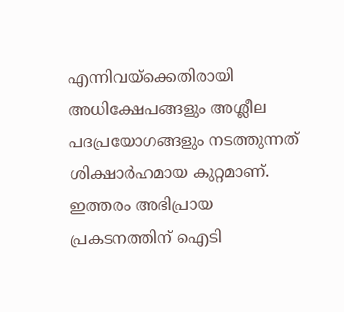എന്നിവയ്‌ക്കെതിരായി അധിക്ഷേപങ്ങളും അശ്ലീല പദപ്രയോഗങ്ങളും നടത്തുന്നത് ശിക്ഷാര്‍ഹമായ കുറ്റമാണ്. ഇത്തരം അഭിപ്രായ പ്രകടനത്തിന് ഐടി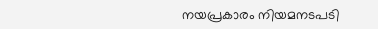നയപ്രകാരം നിയമനടപടി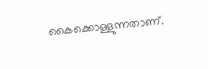കൈക്കൊള്ളുന്നതാണ്.